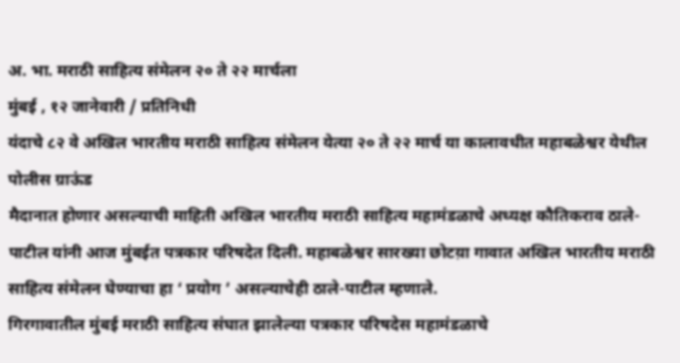अ. भा. मराठी साहित्य संमेलन २० ते २२ मार्चला
मुंबई , १२ जानेवारी / प्रतिनिधी
यंदाचे ८२ वे अखिल भारतीय मराठी साहित्य संमेलन येत्या २० ते २२ मार्च या कालावधीत महाबळेश्वर येथील पोलीस ग्राऊंड
मैदानात होणार असल्याची माहिती अखिल भारतीय मराठी साहित्य महामंडळाचे अध्यक्ष कौतिकराव ठाले-पाटील यांनी आज मुंबईत पत्रकार परिषदेत दिली. महाबळेश्वर सारख्या छोटय़ा गावात अखिल भारतीय मराठी साहित्य संमेलन घेण्याचा हा ‘ प्रयोग ’ असल्याचेही ठाले-पाटील म्हणाले.
गिरगावातील मुंबई मराठी साहित्य संघात झालेल्या पत्रकार परिषदेस महामंडळाचे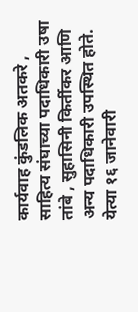कार्यवाह कुंडलिक अतकरे , साहित्य संघाच्या पदाधिकारी उषा तांबे , सुहासिनी किर्तीकर आणि अन्य पदाधिकारी उपस्थित होते.
येत्या १६ जानेवारी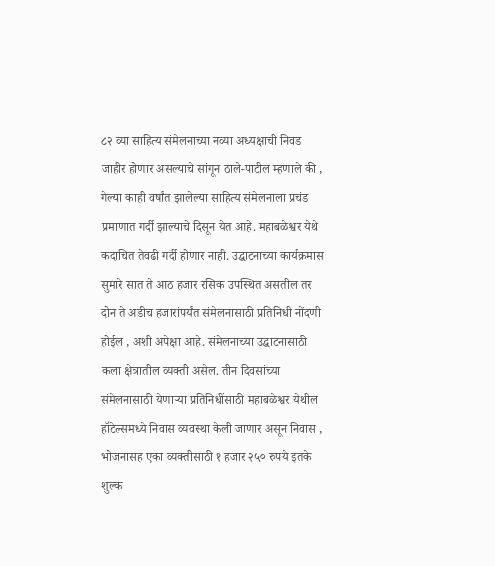८२ व्या साहित्य संमेलनाच्या नव्या अध्यक्षाची निवड जाहीर होणार असल्याचे सांगून ठाले-पाटील म्हणाले की , गेल्या काही वर्षांत झालेल्या साहित्य संमेलनाला प्रचंड प्रमाणात गर्दी झाल्याचे दिसून येत आहे. महाबळेश्वर येथे कदाचित तेवढी गर्दी होणार नाही. उद्घाटनाच्या कार्यक्रमास सुमारे सात ते आठ हजार रसिक उपस्थित असतील तर दोन ते अडीच हजारांपर्यंत संमेलनासाठी प्रतिनिधी नोंदणी होईल , अशी अपेक्षा आहे. संमेलनाच्या उद्घाटनासाठी कला क्षेत्रातील व्यक्ती असेल. तीन दिवसांच्या संमेलनासाठी येणाऱ्या प्रतिनिधींसाठी महाबळेश्वर येथील हॉटेल्समध्ये निवास व्यवस्था केली जाणार असून निवास , भोजनासह एका व्यक्तीसाठी १ हजार २५० रुपये इतके शुल्क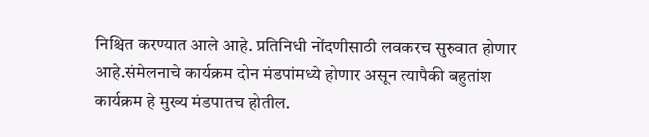निश्चित करण्यात आले आहे. प्रतिनिधी नोंदणीसाठी लवकरच सुरुवात होणार आहे.संमेलनाचे कार्यक्रम दोन मंडपांमध्ये होणार असून त्यापैकी बहुतांश कार्यक्रम हे मुख्य मंडपातच होतील.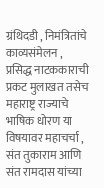ग्रंथिदडी , निमंत्रितांचे काव्यसंमेलन , प्रसिद्ध नाटककाराची प्रकट मुलाखत तसेच महाराष्ट्र राज्याचे भाषिक धोरण या विषयावर महाचर्चा , संत तुकाराम आणि संत रामदास यांच्या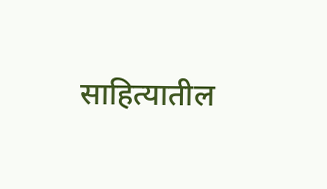साहित्यातील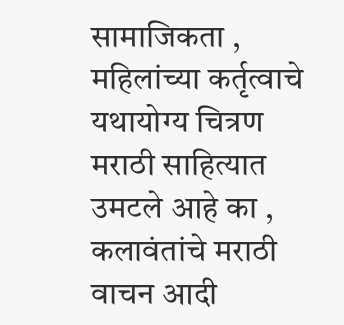सामाजिकता , महिलांच्या कर्तृत्वाचे यथायोग्य चित्रण मराठी साहित्यात उमटले आहे का , कलावंतांचे मराठी वाचन आदी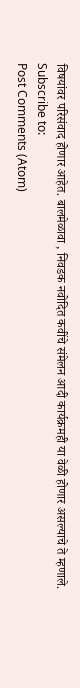विषयांवर परिसंवाद होणार आहेत. बालमेळावा , निवडक नवोदित कवींचे संमेलन आदी कार्यक्रमही या वेळी होणार असल्याचे ते म्हणाले.
Subscribe to:
Post Comments (Atom)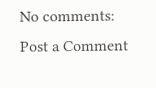No comments:
Post a Comment